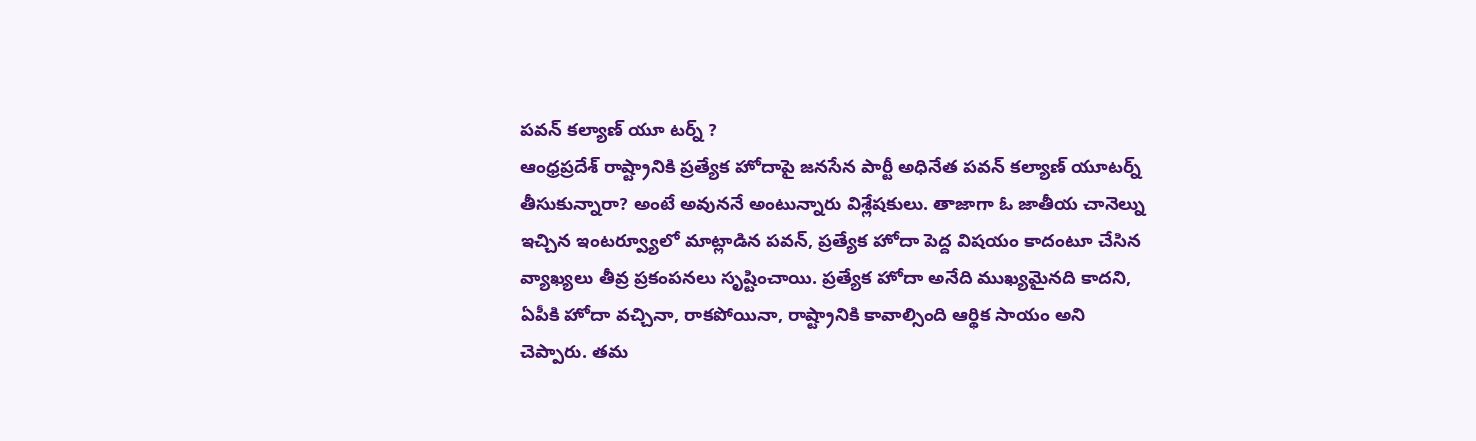పవన్ కల్యాణ్ యూ టర్న్ ?
ఆంధ్రప్రదేశ్ రాష్ట్రానికి ప్రత్యేక హోదాపై జనసేన పార్టీ అధినేత పవన్ కల్యాణ్ యూటర్న్ తీసుకున్నారా? అంటే అవుననే అంటున్నారు విశ్లేషకులు. తాజాగా ఓ జాతీయ చానెల్ను ఇచ్చిన ఇంటర్వ్యూలో మాట్లాడిన పవన్, ప్రత్యేక హోదా పెద్ద విషయం కాదంటూ చేసిన వ్యాఖ్యలు తీవ్ర ప్రకంపనలు సృష్టించాయి. ప్రత్యేక హోదా అనేది ముఖ్యమైనది కాదని, ఏపీకి హోదా వచ్చినా, రాకపోయినా, రాష్ట్రానికి కావాల్సింది ఆర్థిక సాయం అని చెప్పారు. తమ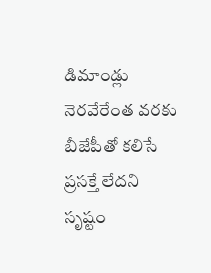డిమాండ్లు నెరవేరేంత వరకు బీజేపీతో కలిసే ప్రసక్తే లేదని సృష్టం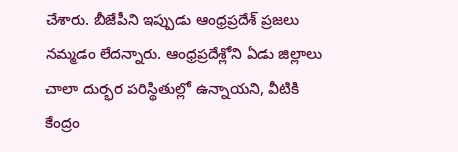చేశారు. బీజేపీని ఇప్పుడు ఆంధ్రప్రదేశ్ ప్రజలు నమ్మడం లేదన్నారు. ఆంధ్రప్రదేశ్లోని ఏడు జిల్లాలు చాలా దుర్భర పరిస్థితుల్లో ఉన్నాయని, వీటికి కేంద్రం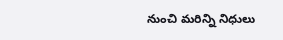నుంచి మరిన్ని నిధులు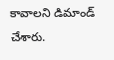కావాలని డిమాండ్ చేశారు.